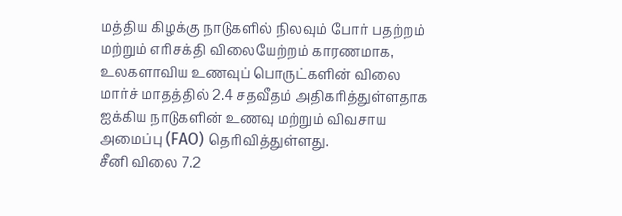மத்திய கிழக்கு நாடுகளில் நிலவும் போர் பதற்றம் மற்றும் எரிசக்தி விலையேற்றம் காரணமாக, உலகளாவிய உணவுப் பொருட்களின் விலை மார்ச் மாதத்தில் 2.4 சதவீதம் அதிகரித்துள்ளதாக ஐக்கிய நாடுகளின் உணவு மற்றும் விவசாய அமைப்பு (FAO) தெரிவித்துள்ளது.
சீனி விலை 7.2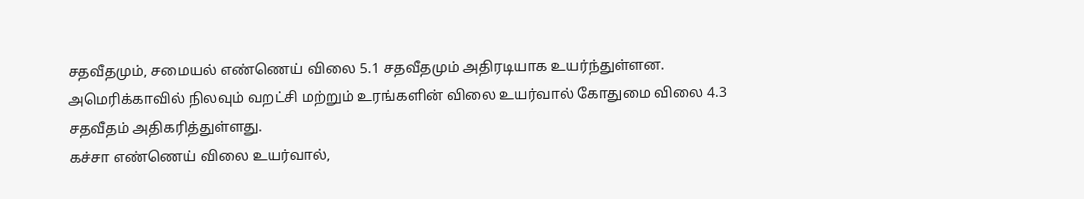சதவீதமும், சமையல் எண்ணெய் விலை 5.1 சதவீதமும் அதிரடியாக உயர்ந்துள்ளன.
அமெரிக்காவில் நிலவும் வறட்சி மற்றும் உரங்களின் விலை உயர்வால் கோதுமை விலை 4.3 சதவீதம் அதிகரித்துள்ளது.
கச்சா எண்ணெய் விலை உயர்வால்,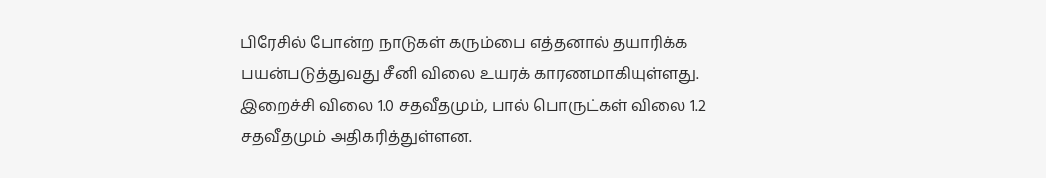பிரேசில் போன்ற நாடுகள் கரும்பை எத்தனால் தயாரிக்க பயன்படுத்துவது சீனி விலை உயரக் காரணமாகியுள்ளது.
இறைச்சி விலை 1.0 சதவீதமும், பால் பொருட்கள் விலை 1.2 சதவீதமும் அதிகரித்துள்ளன.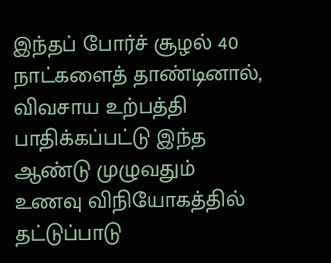இந்தப் போர்ச் சூழல் 40 நாட்களைத் தாண்டினால், விவசாய உற்பத்தி பாதிக்கப்பட்டு இந்த ஆண்டு முழுவதும் உணவு விநியோகத்தில் தட்டுப்பாடு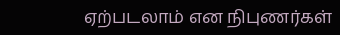ஏற்படலாம் என நிபுணர்கள்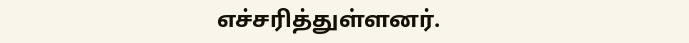எச்சரித்துள்ளனர்.